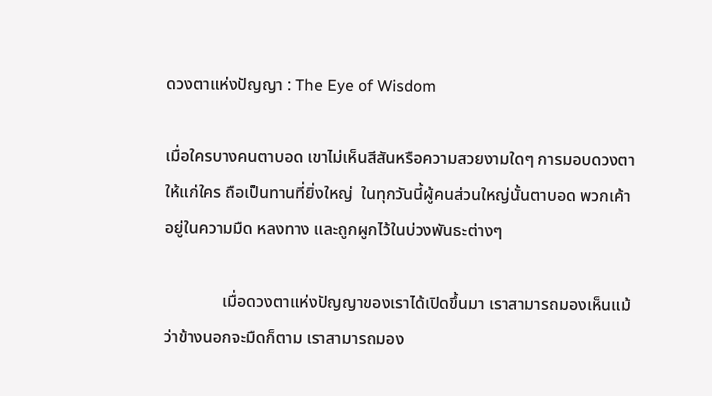ดวงตาแห่งปัญญา : The Eye of Wisdom

เมื่อใครบางคนตาบอด เขาไม่เห็นสีสันหรือความสวยงามใดๆ การมอบดวงตาให้แก่ใคร ถือเป็นทานที่ยิ่งใหญ่  ในทุกวันนี้ผู้คนส่วนใหญ่นั้นตาบอด พวกเค้าอยู่ในความมืด หลงทาง และถูกผูกไว้ในบ่วงพันธะต่างๆ

              เมื่อดวงตาแห่งปัญญาของเราได้เปิดขึ้นมา เราสามารถมองเห็นแม้ว่าข้างนอกจะมืดก็ตาม เราสามารถมอง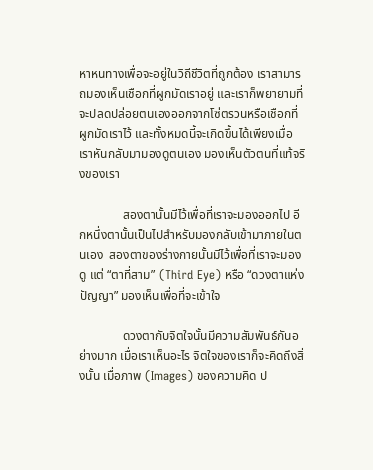หาหนทางเพื่อจะอยู่ในวิถีชีวิตที่ถูกต้อง เราสามารถมองเห็นเชือกที่ผูกมัดเราอยู่ และเราก็พยายามที่จะปลดปล่อยตนเองออกจากโซ่ตรวนหรือเชือกที่ผูกมัดเราไว้ และทั้งหมดนี้จะเกิดขึ้นได้เพียงเมื่อเราหันกลับมามองดูตนเอง มองเห็นตัวตนที่แท้จริงของเรา

              สองตานั้นมีไว้เพื่อที่เราจะมองออกไป อีกหนึ่งตานั้นเป็นไปสำหรับมองกลับเข้ามาภายในตนเอง  สองตาของร่างกายนั้นมีไว้เพื่อที่เราจะมองดู แต่ “ตาที่สาม” (Third Eye) หรือ “ดวงตาแห่งปัญญา” มองเห็นเพื่อที่จะเข้าใจ

              ดวงตากับจิตใจนั้นมีความสัมพันธ์กันอย่างมาก เมื่อเราเห็นอะไร จิตใจของเราก็จะคิดถึงสิ่งนั้น เมื่อภาพ (Images) ของความคิด ป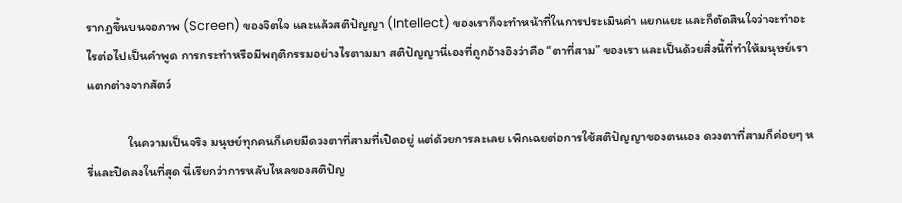รากฏขึ้นบนจอภาพ (Screen) ของจิตใจ และแล้วสติปัญญา (Intellect) ของเราก็จะทำหน้าที่ในการประเมินค่า แยกแยะ และก็ตัดสินใจว่าจะทำอะไรต่อไปเป็นคำพูด การกระทำหรือมีพฤติกรรมอย่างไรตามมา สติปัญญานี่เองที่ถูกอ้างอิงว่าคือ “ตาที่สาม” ของเรา และเป็นด้วยสิ่งนี้ที่ทำให้มนุษย์เราแตกต่างจากสัตว์

              ในความเป็นจริง มนุษย์ทุกคนก็เคยมีดวงตาที่สามที่เปิดอยู่ แต่ด้วยการละเลย เพิกเฉยต่อการใช้สติปัญญาของตนเอง ดวงตาที่สามก็ค่อยๆ หรี่และปิดลงในที่สุด นี่เรียกว่าการหลับไหลของสติปัญ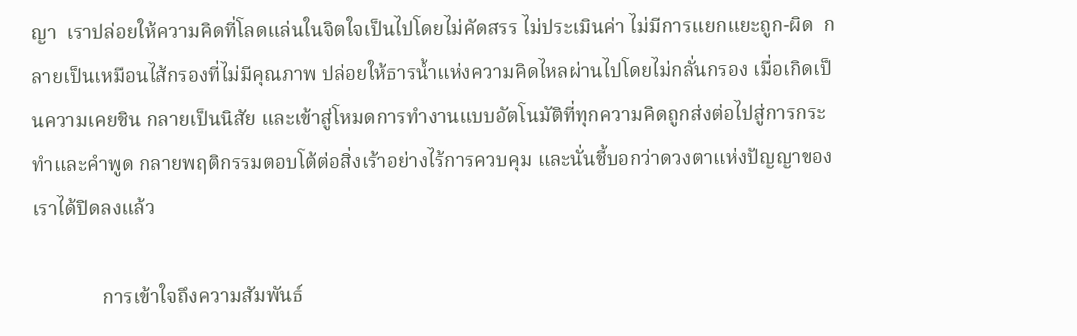ญา  เราปล่อยให้ความคิดที่โลดแล่นในจิตใจเป็นไปโดยไม่คัดสรร ไม่ประเมินค่า ไม่มีการแยกแยะถูก-ผิด  กลายเป็นเหมือนไส้กรองที่ไม่มีคุณภาพ ปล่อยให้ธารน้ำแห่งความคิดไหลผ่านไปโดยไม่กลั่นกรอง เมื่อเกิดเป็นความเคยชิน กลายเป็นนิสัย และเข้าสู่โหมดการทำงานแบบอัตโนมัติที่ทุกความคิดถูกส่งต่อไปสู่การกระทำและคำพูด กลายพฤติกรรมตอบโต้ต่อสิ่งเร้าอย่างไร้การควบคุม และนั่นชี้บอกว่าดวงตาแห่งปัญญาของเราได้ปิดลงแล้ว

              การเข้าใจถึงความสัมพันธ์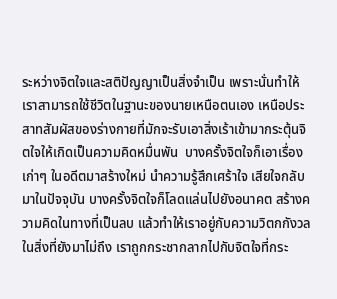ระหว่างจิตใจและสติปัญญาเป็นสิ่งจำเป็น เพราะนั่นทำให้เราสามารถใช้ชีวิตในฐานะของนายเหนือตนเอง เหนือประสาทสัมผัสของร่างกายที่มักจะรับเอาสิ่งเร้าเข้ามากระตุ้นจิตใจให้เกิดเป็นความคิดหมื่นพัน  บางครั้งจิตใจก็เอาเรื่องเก่าๆ ในอดีตมาสร้างใหม่ นำความรู้สึกเศร้าใจ เสียใจกลับมาในปัจจุบัน บางครั้งจิตใจก็โลดแล่นไปยังอนาคต สร้างความคิดในทางที่เป็นลบ แล้วทำให้เราอยู่กับความวิตกกังวลในสิ่งที่ยังมาไม่ถึง เราถูกกระชากลากไปกับจิตใจที่กระ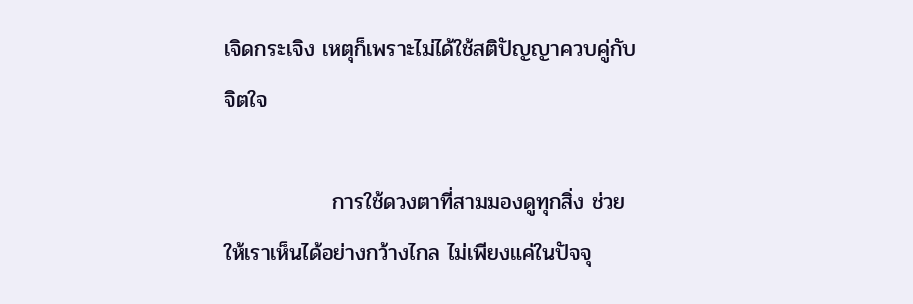เจิดกระเจิง เหตุก็เพราะไม่ได้ใช้สติปัญญาควบคู่กับจิตใจ

              การใช้ดวงตาที่สามมองดูทุกสิ่ง ช่วยให้เราเห็นได้อย่างกว้างไกล ไม่เพียงแค่ในปัจจุ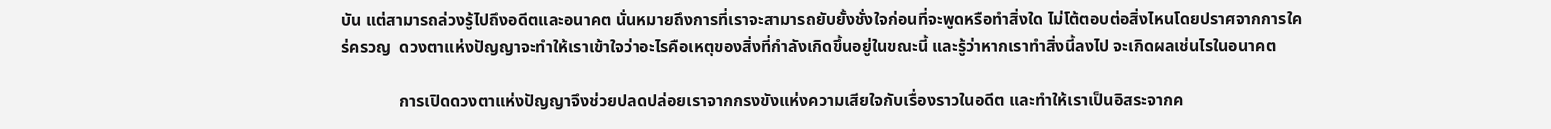บัน แต่สามารถล่วงรู้ไปถึงอดีตและอนาคต นั่นหมายถึงการที่เราจะสามารถยับยั้งชั่งใจก่อนที่จะพูดหรือทำสิ่งใด ไม่โต้ตอบต่อสิ่งไหนโดยปราศจากการใคร่ครวญ  ดวงตาแห่งปัญญาจะทำให้เราเข้าใจว่าอะไรคือเหตุของสิ่งที่กำลังเกิดขึ้นอยู่ในขณะนี้ และรู้ว่าหากเราทำสิ่งนี้ลงไป จะเกิดผลเช่นไรในอนาคต

              การเปิดดวงตาแห่งปัญญาจึงช่วยปลดปล่อยเราจากกรงขังแห่งความเสียใจกับเรื่องราวในอดีต และทำให้เราเป็นอิสระจากค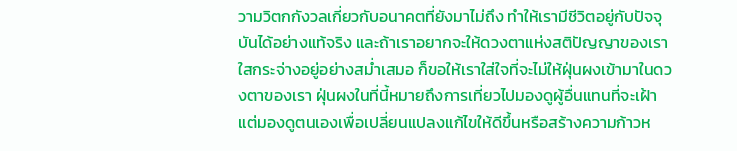วามวิตกกังวลเกี่ยวกับอนาคตที่ยังมาไม่ถึง ทำให้เรามีชีวิตอยู่กับปัจจุบันได้อย่างแท้จริง และถ้าเราอยากจะให้ดวงตาแห่งสติปัญญาของเราใสกระจ่างอยู่อย่างสม่ำเสมอ ก็ขอให้เราใส่ใจที่จะไม่ให้ฝุ่นผงเข้ามาในดวงตาของเรา ฝุ่นผงในที่นี้หมายถึงการเที่ยวไปมองดูผู้อื่นแทนที่จะเฝ้าแต่มองดูตนเองเพื่อเปลี่ยนแปลงแก้ไขให้ดีขึ้นหรือสร้างความก้าวห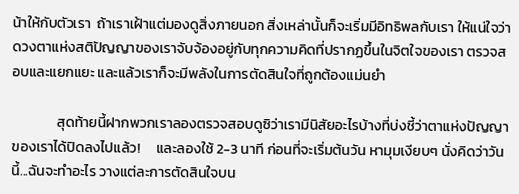น้าให้กับตัวเรา  ถ้าเราเฝ้าแต่มองดูสิ่งภายนอก สิ่งเหล่านั้นก็จะเริ่มมีอิทธิพลกับเรา ให้แน่ใจว่าดวงตาแห่งสติปัญญาของเราจับจ้องอยู่กับทุกความคิดที่ปรากฏขึ้นในจิตใจของเรา ตรวจสอบและแยกแยะ และแล้วเราก็จะมีพลังในการตัดสินใจที่ถูกต้องแม่นยำ

              สุดท้ายนี้ฝากพวกเราลองตรวจสอบดูซิว่าเรามีนิสัยอะไรบ้างที่บ่งชี้ว่าตาแห่งปัญญาของเราได้ปิดลงไปแล้ว!     และลองใช้ 2-3 นาที ก่อนที่จะเริ่มต้นวัน หามุมเงียบๆ นั่งคิดว่าวันนี้...ฉันจะทำอะไร วางแต่ละการตัดสินใจบน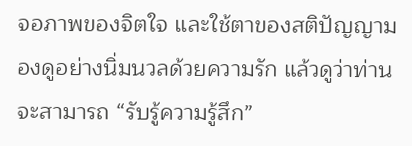จอภาพของจิตใจ และใช้ตาของสติปัญญามองดูอย่างนิ่มนวลด้วยความรัก แล้วดูว่าท่านจะสามารถ “รับรู้ความรู้สึก”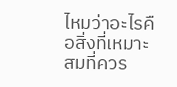ไหมว่าอะไรคือสิ่งที่เหมาะสมที่ควร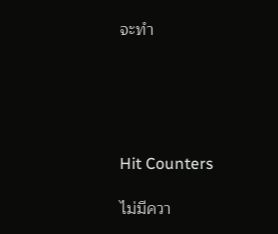จะทำ





Hit Counters

ไม่มีควา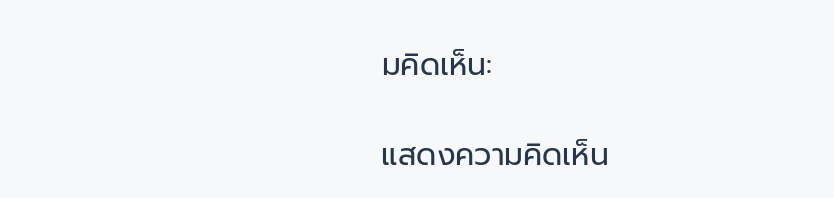มคิดเห็น:

แสดงความคิดเห็น